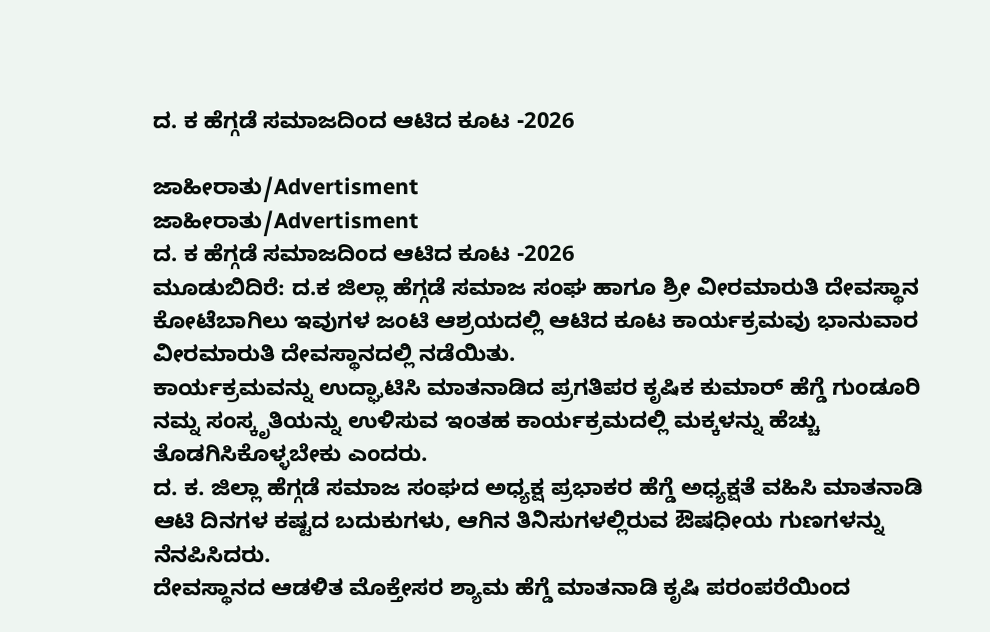ದ. ಕ ಹೆಗ್ಗಡೆ ಸಮಾಜದಿಂದ ಆಟಿದ ಕೂಟ -2026

ಜಾಹೀರಾತು/Advertisment
ಜಾಹೀರಾತು/Advertisment
ದ. ಕ ಹೆಗ್ಗಡೆ ಸಮಾಜದಿಂದ ಆಟಿದ ಕೂಟ -2026
ಮೂಡುಬಿದಿರೆ: ದ.ಕ ಜಿಲ್ಲಾ ಹೆಗ್ಗಡೆ ಸಮಾಜ ಸಂಘ ಹಾಗೂ ಶ್ರೀ ವೀರಮಾರುತಿ ದೇವಸ್ಥಾನ ಕೋಟೆಬಾಗಿಲು ಇವುಗಳ ಜಂಟಿ ಆಶ್ರಯದಲ್ಲಿ ಆಟಿದ ಕೂಟ ಕಾರ್ಯಕ್ರಮವು ಭಾನುವಾರ ವೀರಮಾರುತಿ ದೇವಸ್ಥಾನದಲ್ಲಿ ನಡೆಯಿತು.
ಕಾರ್ಯಕ್ರಮವನ್ನು ಉದ್ಘಾಟಿಸಿ ಮಾತನಾಡಿದ ಪ್ರಗತಿಪರ ಕೃಷಿಕ ಕುಮಾರ್ ಹೆಗ್ಡೆ ಗುಂಡೂರಿ ನಮ್ನ ಸಂಸ್ಕೃತಿಯನ್ನು ಉಳಿಸುವ ಇಂತಹ ಕಾರ್ಯಕ್ರಮದಲ್ಲಿ ಮಕ್ಕಳನ್ನು ಹೆಚ್ಚು ತೊಡಗಿಸಿಕೊಳ್ಳಬೇಕು ಎಂದರು.
ದ. ಕ. ಜಿಲ್ಲಾ ಹೆಗ್ಗಡೆ ಸಮಾಜ ಸಂಘದ ಅಧ್ಯಕ್ಷ ಪ್ರಭಾಕರ ಹೆಗ್ಡೆ ಅಧ್ಯಕ್ಷತೆ ವಹಿಸಿ ಮಾತನಾಡಿ ಆಟಿ ದಿನಗಳ ಕಷ್ಟದ ಬದುಕುಗಳು, ಆಗಿನ ತಿನಿಸುಗಳಲ್ಲಿರುವ ಔಷಧೀಯ ಗುಣಗಳನ್ನು ನೆನಪಿಸಿದರು.
ದೇವಸ್ಥಾನದ ಆಡಳಿತ ಮೊಕ್ತೇಸರ ಶ್ಯಾಮ ಹೆಗ್ಡೆ ಮಾತನಾಡಿ ಕೃಷಿ ಪರಂಪರೆಯಿಂದ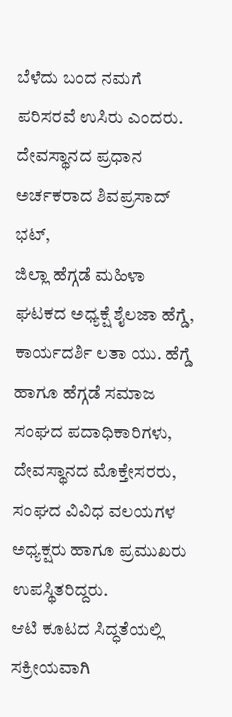ಬೆಳೆದು ಬಂದ ನಮಗೆ ಪರಿಸರವೆ ಉಸಿರು ಎಂದರು. ದೇವಸ್ಥಾನದ ಪ್ರಧಾನ ಅರ್ಚಕರಾದ ಶಿವಪ್ರಸಾದ್ ಭಟ್,
ಜಿಲ್ಲಾ ಹೆಗ್ಗಡೆ ಮಹಿಳಾ ಘಟಕದ ಅಧ್ಯಕ್ಷೆ ಶೈಲಜಾ ಹೆಗ್ಡೆ, ಕಾರ್ಯದರ್ಶಿ ಲತಾ ಯು. ಹೆಗ್ಡೆ ಹಾಗೂ ಹೆಗ್ಗಡೆ ಸಮಾಜ ಸಂಘದ ಪದಾಧಿಕಾರಿಗಳು, ದೇವಸ್ಥಾನದ ಮೊಕ್ತೇಸರರು, ಸಂಘದ ವಿವಿಧ ವಲಯಗಳ ಅಧ್ಯಕ್ಷರು ಹಾಗೂ ಪ್ರಮುಖರು ಉಪಸ್ಥಿತರಿದ್ದರು.
ಆಟಿ ಕೂಟದ ಸಿದ್ಧತೆಯಲ್ಲಿ ಸಕ್ರೀಯವಾಗಿ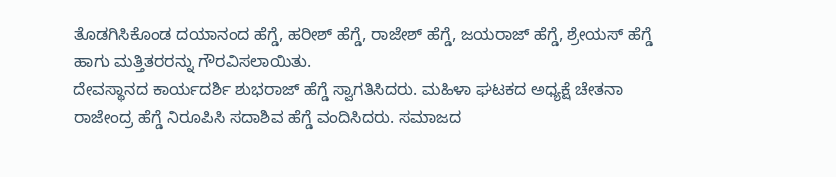ತೊಡಗಿಸಿಕೊಂಡ ದಯಾನಂದ ಹೆಗ್ಡೆ, ಹರೀಶ್ ಹೆಗ್ಡೆ, ರಾಜೇಶ್ ಹೆಗ್ಡೆ, ಜಯರಾಜ್ ಹೆಗ್ಡೆ, ಶ್ರೇಯಸ್ ಹೆಗ್ಡೆ ಹಾಗು ಮತ್ತಿತರರನ್ನು ಗೌರವಿಸಲಾಯಿತು.
ದೇವಸ್ಥಾನದ ಕಾರ್ಯದರ್ಶಿ ಶುಭರಾಜ್ ಹೆಗ್ಡೆ ಸ್ವಾಗತಿಸಿದರು. ಮಹಿಳಾ ಘಟಕದ ಅಧ್ಯಕ್ಷೆ ಚೇತನಾ ರಾಜೇಂದ್ರ ಹೆಗ್ಡೆ ನಿರೂಪಿಸಿ ಸದಾಶಿವ ಹೆಗ್ಡೆ ವಂದಿಸಿದರು. ಸಮಾಜದ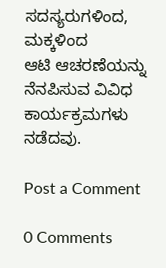ಸದಸ್ಯರುಗಳಿಂದ, ಮಕ್ಕಳಿಂದ
ಆಟಿ ಆಚರಣೆಯನ್ನು ನೆನಪಿಸುವ ವಿವಿಧ ಕಾರ್ಯಕ್ರಮಗಳು ನಡೆದವು.

Post a Comment

0 Comments